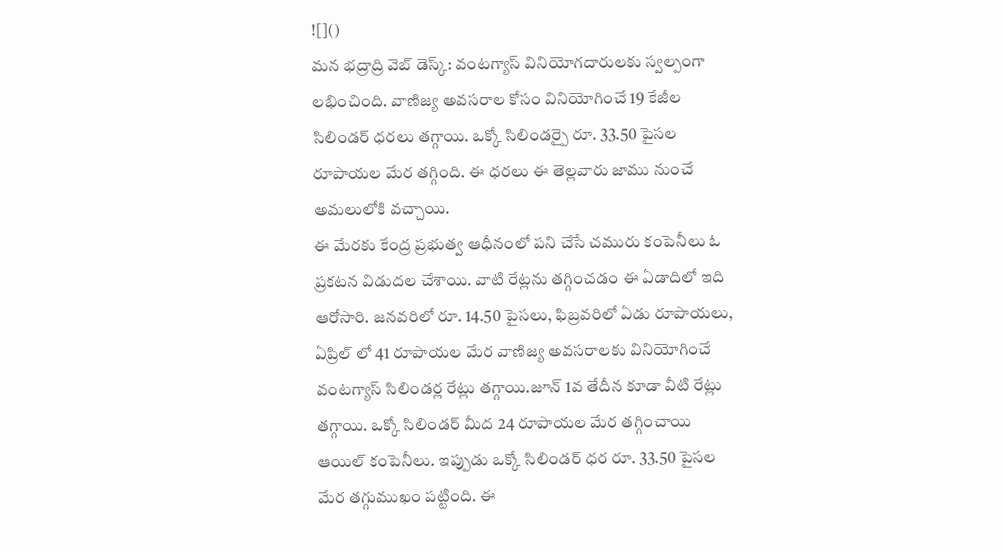![]()
మన భద్రాద్రి వెబ్ డెస్క్: వంటగ్యాస్ వినియోగదారులకు స్వల్పంగా లభించింది. వాణిజ్య అవసరాల కోసం వినియోగించే 19 కేజీల సిలిండర్ ధరలు తగ్గాయి. ఒక్కో సిలిండర్పై రూ. 33.50 పైసల రూపాయల మేర తగ్గింది. ఈ ధరలు ఈ తెల్లవారు జాము నుంచే అమలులోకి వచ్చాయి.
ఈ మేరకు కేంద్ర ప్రభుత్వ ఆధీనంలో పని చేసే చమురు కంపెనీలు ఓ ప్రకటన విడుదల చేశాయి. వాటి రేట్లను తగ్గించడం ఈ ఏడాదిలో ఇది ఆరోసారి. జనవరిలో రూ. 14.50 పైసలు, ఫిబ్రవరిలో ఏడు రూపాయలు, ఏప్రిల్ లో 41 రూపాయల మేర వాణిజ్య అవసరాలకు వినియోగించే వంటగ్యాస్ సిలిండర్ల రేట్లు తగ్గాయి.జూన్ 1వ తేదీన కూడా వీటి రేట్లు తగ్గాయి. ఒక్కో సిలిండర్ మీద 24 రూపాయల మేర తగ్గించాయి ఆయిల్ కంపెనీలు. ఇప్పుడు ఒక్కో సిలిండర్ ధర రూ. 33.50 పైసల మేర తగ్గుముఖం పట్టింది. ఈ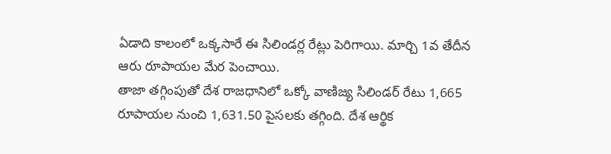ఏడాది కాలంలో ఒక్కసారే ఈ సిలిండర్ల రేట్లు పెరిగాయి. మార్చి 1వ తేదీన ఆరు రూపాయల మేర పెంచాయి.
తాజా తగ్గింపుతో దేశ రాజధానిలో ఒక్కో వాణిజ్య సిలిండర్ రేటు 1,665 రూపాయల నుంచి 1,631.50 పైసలకు తగ్గింది. దేశ ఆర్థిక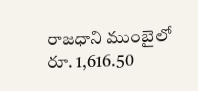రాజధాని ముంబైలో రూ. 1,616.50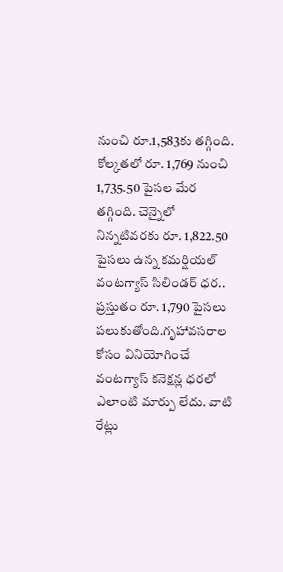నుంచి రూ.1,583కు తగ్గింది. కోల్కతలో రూ. 1,769 నుంచి 1,735.50 పైసల మేర తగ్గింది. చెన్నైలో నిన్నటివరకు రూ. 1,822.50 పైసలు ఉన్న కమర్షియల్ వంటగ్యాస్ సిలిండర్ ధర.. ప్రస్తుతం రూ. 1,790 పైసలు పలుకుతోంది.గృహావసరాల కోసం వినియోగించే వంటగ్యాస్ కనెక్షన్ల ధరలో ఎలాంటి మార్పు లేదు. వాటి రేట్లు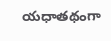యధాతథంగా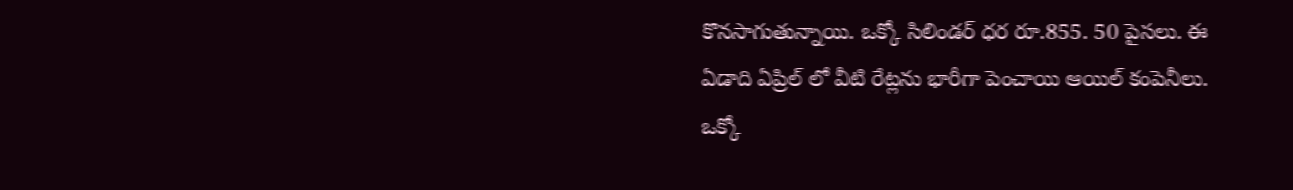కొనసాగుతున్నాయి. ఒక్కో సిలిండర్ ధర రూ.855. 50 పైసలు. ఈ ఏడాది ఏప్రిల్ లో వీటి రేట్లను భారీగా పెంచాయి ఆయిల్ కంపెనీలు. ఒక్కో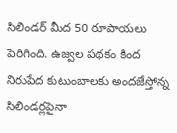సిలిండర్ మీద 50 రూపాయలు పెరిగింది. ఉజ్వల పథకం కింద నిరుపేద కుటుంబాలకు అందజేస్తోన్న సిలిండర్లపైనా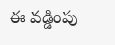ఈ వడ్డింపు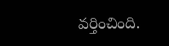వర్తించింది.